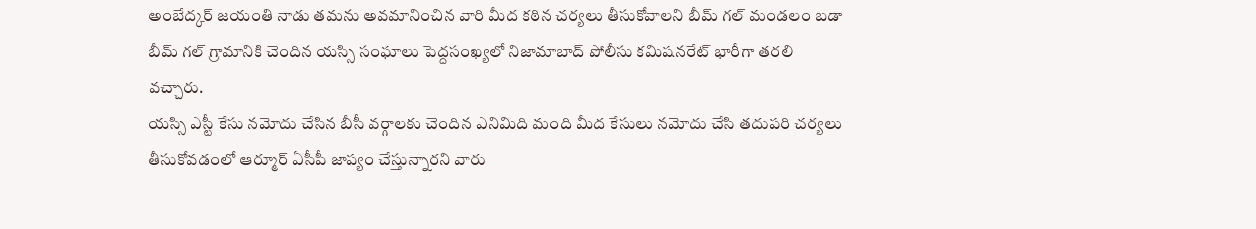అంబేద్కర్ జయంతి నాడు తమను అవమానించిన వారి మీద కఠిన చర్యలు తీసుకోవాలని బీమ్ గల్ మండలం బడా బీమ్ గల్ గ్రామానికి చెందిన యస్సి సంఘాలు పెద్దసంఖ్యలో నిజామాబాద్ పోలీసు కమిషనరేట్ భారీగా తరలి వచ్చారు.
యస్సి ఎస్టీ కేసు నమోదు చేసిన బీసీ వర్గాలకు చెందిన ఎనిమిది మంది మీద కేసులు నమోదు చేసి తదుపరి చర్యలు తీసుకోవడంలో ఆర్మూర్ ఏసీపీ జాప్యం చేస్తున్నారని వారు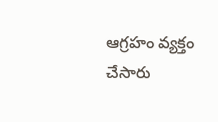ఆగ్రహం వ్యక్తం చేసారు